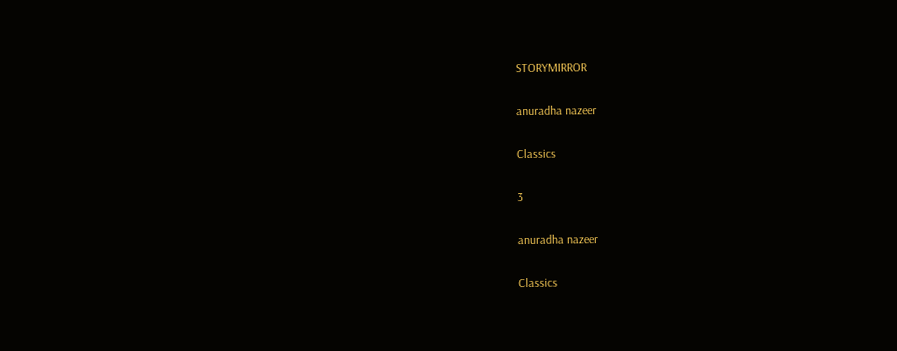STORYMIRROR

anuradha nazeer

Classics

3

anuradha nazeer

Classics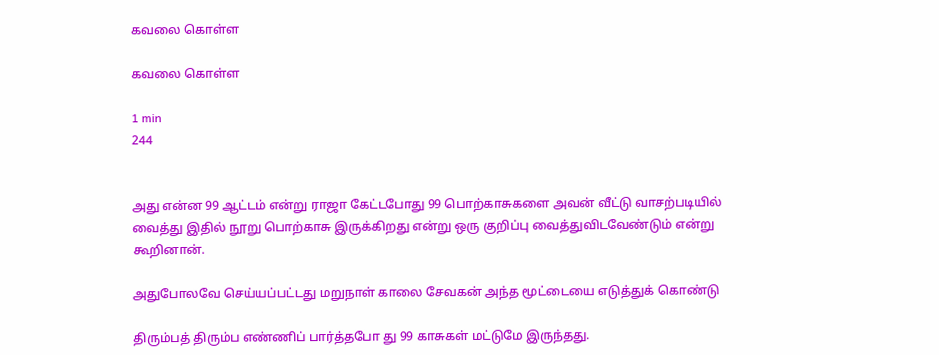கவலை கொள்ள

கவலை கொள்ள

1 min
244


அது என்ன 99 ஆட்டம் என்று ராஜா கேட்டபோது 99 பொற்காசுகளை அவன் வீட்டு வாசற்படியில் வைத்து இதில் நூறு பொற்காசு இருக்கிறது என்று ஒரு குறிப்பு வைத்துவிடவேண்டும் என்று கூறினான்.

அதுபோலவே செய்யப்பட்டது மறுநாள் காலை சேவகன் அந்த மூட்டையை எடுத்துக் கொண்டு

திரும்பத் திரும்ப எண்ணிப் பார்த்தபோ து 99 காசுகள் மட்டுமே இருந்தது.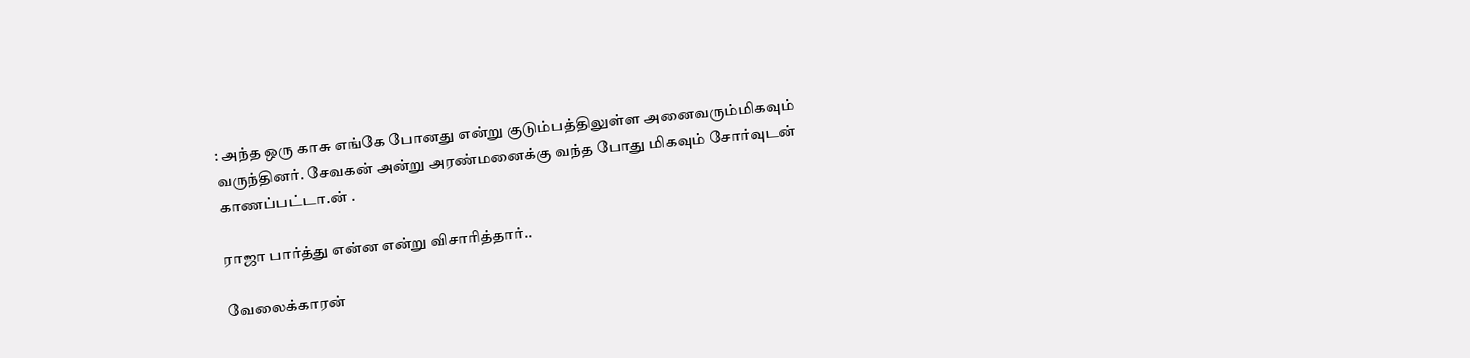: அந்த ஒரு காசு எங்கே போனது என்று குடும்பத்திலுள்ள அனைவரும்மிகவும் வருந்தினர். சேவகன் அன்று அரண்மனைக்கு வந்த போது மிகவும் சோர்வுடன் காணப்பட்டா.ன் .

ராஜா பார்த்து என்ன என்று விசாரித்தார்..

வேலைக்காரன்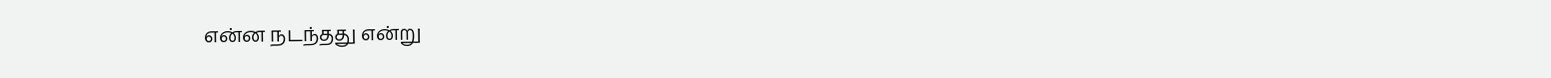என்ன நடந்தது என்று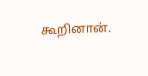கூறினான்.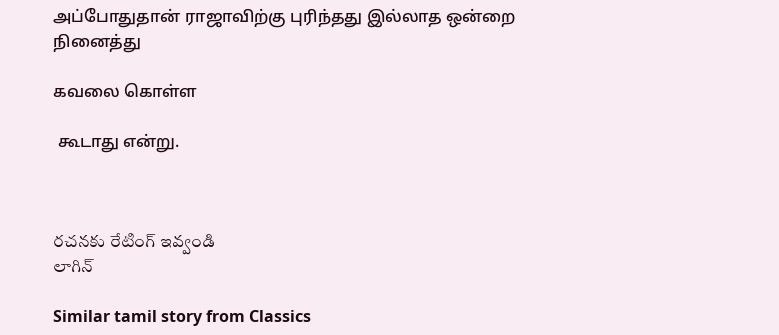அப்போதுதான் ராஜாவிற்கு புரிந்தது இல்லாத ஒன்றை நினைத்து

கவலை கொள்ள

 கூடாது என்று.



రచనకు రేటింగ్ ఇవ్వండి
లాగిన్

Similar tamil story from Classics